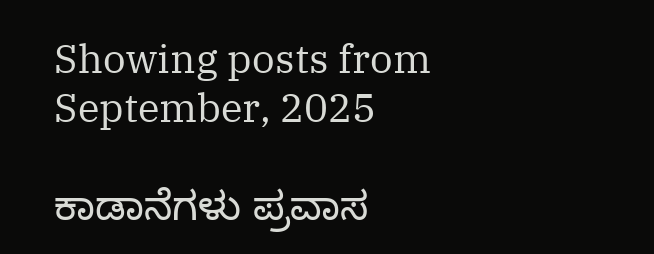Showing posts from September, 2025

ಕಾಡಾನೆಗಳು ಪ್ರವಾಸ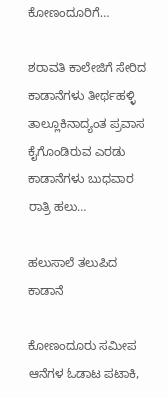ಕೋಣಂದೂರಿಗೆ…

ಶರಾವತಿ ಕಾಲೇಜಿಗೆ ಸೇರಿದ ಕಾಡಾನೆಗಳು ತೀರ್ಥಹಳ್ಳಿ ತಾಲ್ಲೂಕಿನಾದ್ಯಂತ ಪ್ರವಾಸ ಕೈಗೊಂಡಿರುವ ಎರಡು ಕಾಡಾನೆಗಳು ಬುಧವಾರ ರಾತ್ರಿ ಹಲು…

ಹಲುಸಾಲೆ ತಲುಪಿದ ಕಾಡಾನೆ

ಕೋಣಂದೂರು ಸಮೀಪ ಆನೆಗಳ ಓಡಾಟ ಪಟಾಕಿ,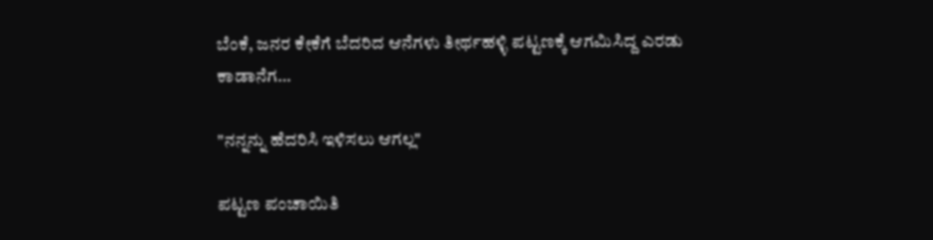ಬೆಂಕೆ, ಜನರ ಕೇಕೆಗೆ ಬೆದರಿದ ಆನೆಗಳು ತೀರ್ಥಹಳ್ಳಿ ಪಟ್ಟಣಕ್ಕೆ ಆಗಮಿಸಿದ್ದ ಎರಡು ಕಾಡಾನೆಗ…

"ನನ್ನನ್ನು ಹೆದರಿಸಿ ಇಳಿಸಲು ಆಗಲ್ಲ"

ಪಟ್ಟಣ ಪಂಚಾಯಿತಿ‌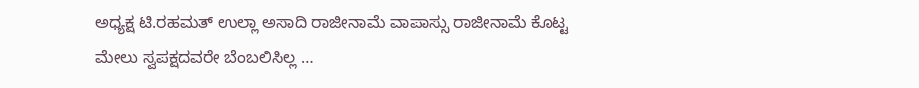ಅಧ್ಯಕ್ಷ ಟಿ.ರಹಮತ್ ಉಲ್ಲಾ ಅಸಾದಿ ರಾಜೀನಾಮೆ ವಾಪಾಸ್ಸು ರಾಜೀನಾಮೆ ಕೊಟ್ಟ ಮೇಲು ಸ್ವಪಕ್ಷದವರೇ ಬೆಂಬಲಿಸಿಲ್ಲ …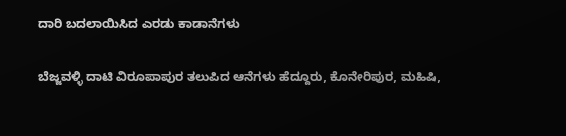ದಾರಿ ಬದಲಾಯಿಸಿದ ಎರಡು ಕಾಡಾನೆಗಳು

ಬೆಜ್ಜವಳ್ಳಿ ದಾಟಿ ವಿರೂಪಾಪುರ ತಲುಪಿದ ಆನೆಗಳು ಹೆದ್ದೂರು, ಕೊನೇರಿಪುರ, ಮಹಿಷಿ,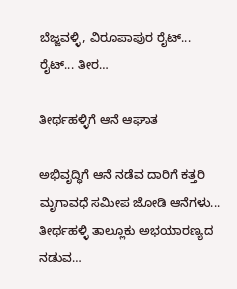ಬೆಜ್ಜವಳ್ಳಿ, ವಿರೂಪಾಪುರ ರೈಟ್... ರೈಟ್... ತೀರ…

ತೀರ್ಥಹಳ್ಳಿಗೆ ಆನೆ ಆಘಾತ

ಅಭಿವೃದ್ಧಿಗೆ ಆನೆ ನಡೆವ ದಾರಿಗೆ ಕತ್ತರಿ ಮೃಗಾವಧೆ ಸಮೀಪ ಜೋಡಿ ಆನೆಗಳು... ತೀರ್ಥಹಳ್ಳಿ ತಾಲ್ಲೂಕು ಅಭಯಾರಣ್ಯದ ನಡುವ…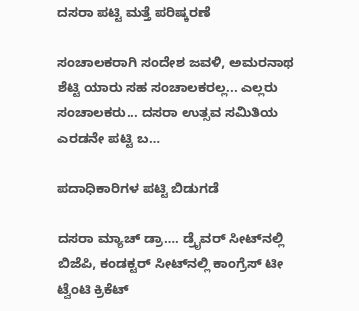ದಸರಾ ಪಟ್ಟಿ ಮತ್ತೆ ಪರಿಷ್ಕರಣೆ

ಸಂಚಾಲಕರಾಗಿ ಸಂದೇಶ ಜವಳಿ, ಅಮರನಾಥ ಶೆಟ್ಟಿ ಯಾರು ಸಹ ಸಂಚಾಲಕರಲ್ಲ... ಎಲ್ಲರು ಸಂಚಾಲಕರು... ದಸರಾ ಉತ್ಸವ ಸಮಿತಿಯ ಎರಡನೇ ಪಟ್ಟಿ ಬ…

ಪದಾಧಿಕಾರಿಗಳ ಪಟ್ಟಿ ಬಿಡುಗಡೆ

ದಸರಾ ಮ್ಯಾಚ್‌ ಡ್ರಾ…. ಡ್ರೈವರ್‌ ಸೀಟ್‌ನಲ್ಲಿ ಬಿಜೆಪಿ, ಕಂಡಕ್ಟರ್‌ ಸೀಟ್‌ನಲ್ಲಿ ಕಾಂಗ್ರೆಸ್‌ ಟೀ ಟ್ವೆಂಟಿ ಕ್ರಿಕೆಟ್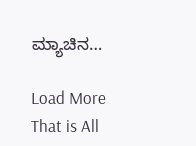ಮ್ಯಾಚಿನ…

Load More
That is All